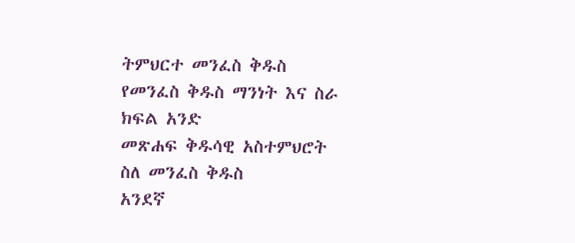ትምህርተ መንፈስ ቅዱስ
የመንፈስ ቅዱስ ማንነት እና ስራ
ክፍል አንድ
መጽሐፍ ቅዱሳዊ አስተምህሮት
ስለ መንፈስ ቅዱስ
አንደኛ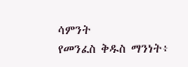ሳምንት
የመንፈስ ቅዱስ ማንነት፥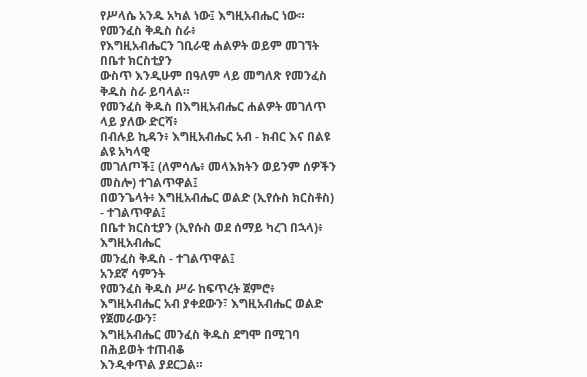የሥላሴ አንዱ አካል ነው፤ እግዚአብሔር ነው።
የመንፈስ ቅዱስ ስራ፥
የእግዚአብሔርን ገቢራዊ ሐልዎት ወይም መገኘት በቤተ ክርስቲያን
ውስጥ እንዲሁም በዓለም ላይ መግለጽ የመንፈስ ቅዱስ ስራ ይባላል።
የመንፈስ ቅዱስ በእግዚአብሔር ሐልዎት መገለጥ ላይ ያለው ድርሻ፥
በብሉይ ኪዳን፥ እግዚአብሔር አብ - ክብር እና በልዩ ልዩ አካላዊ
መገለጦች፤ (ለምሳሌ፥ መላእክትን ወይንም ሰዎችን መስሎ) ተገልጥዋል፤
በወንጌላት፥ እግዚአብሔር ወልድ (ኢየሱስ ክርስቶስ) - ተገልጥዋል፤
በቤተ ክርስቲያን (ኢየሱስ ወደ ሰማይ ካረገ በኋላ)፥ እግዚአብሔር
መንፈስ ቅዱስ - ተገልጥዋል፤
አንደኛ ሳምንት
የመንፈስ ቅዱስ ሥራ ከፍጥረት ጀምሮ፥
እግዚአብሔር አብ ያቀደውን፣ እግዚአብሔር ወልድ የጀመራውን፣
እግዚአብሔር መንፈስ ቅዱስ ደግሞ በሚገባ በሕይወት ተጠብቆ
እንዲቀጥል ያደርጋል።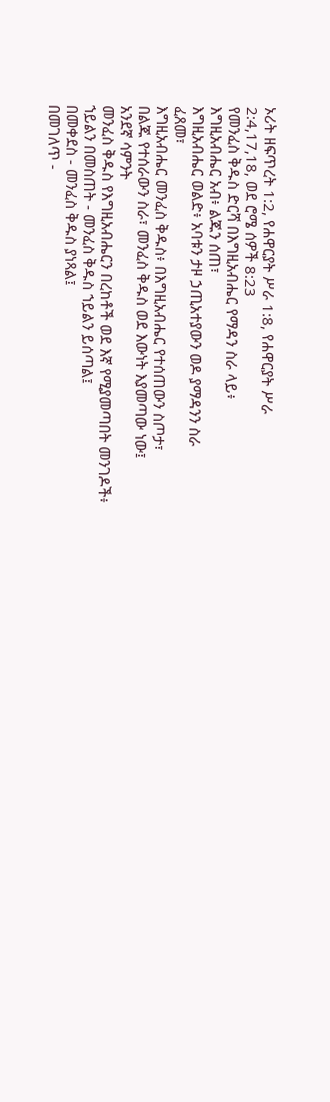ኦሪት ዘፍጥረት 1:2, የሐዋርያት ሥራ 1:8, የሐዋርያት ሥራ
2:4,17,18, ወደ ሮሜ ሰዎች 8:23
የመንፈስ ቅዱስ ድርሻ በእግዚአብሔር የማዳን ስራ ላይ፥
እግዚአብሔር አብ፥ ልጁን ሰጠ፣
እግዚአብሔር ወልድ፥ አባቱን ታዞ ኃጢአተያውን ወዶ ያማዳንን ስራ
ፈጸመ፣
እግዚአብሔር መንፈስ ቅዱስ፥ በእግዚአብሔር የተሰጠውን ስጦታ፣
በልጁ የተሰራውን ስራ፣ መንፈስ ቅዱስ ወደ እውነት እያመጣው ነው፤
አንደኛ ሳምንት
መንፈስ ቅዱስ የእግዚአብሔርን በረከቶች ወደ እኛ የሚያመጣበት መንገዶች፥
ኀይልን በመስጠት - መንፈስ ቅዱስ ኀይልን ይሰጣል፤
በመቀደስ - መንፈስ ቅዱስ ያነጻል፤
በመገለጥ -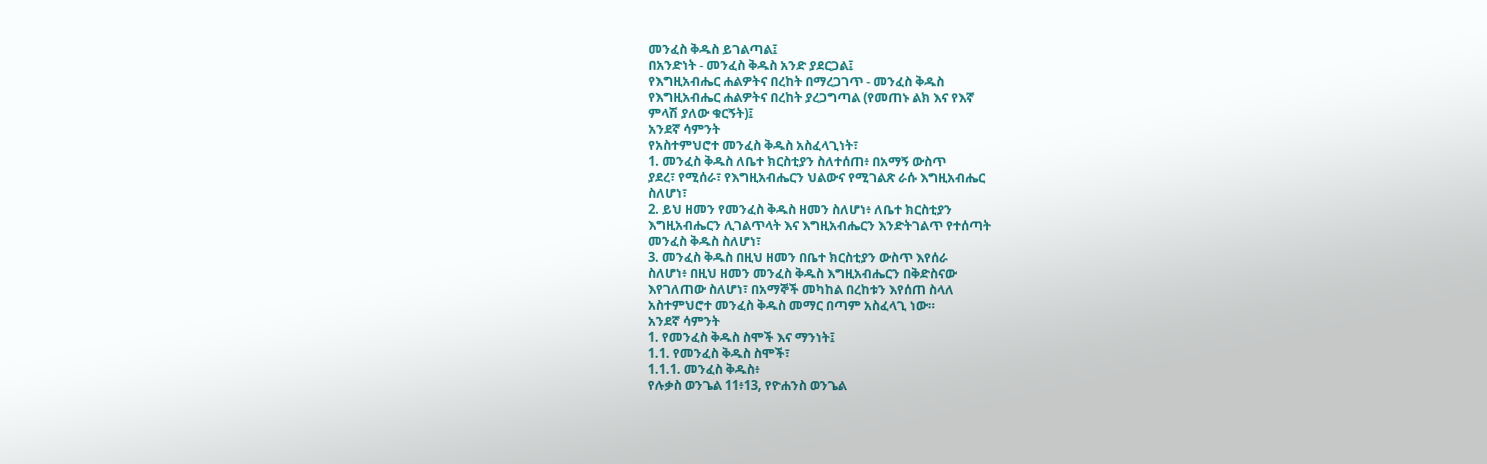መንፈስ ቅዱስ ይገልጣል፤
በአንድነት - መንፈስ ቅዱስ አንድ ያደርጋል፤
የእግዚአብሔር ሐልዎትና በረከት በማረጋገጥ - መንፈስ ቅዱስ
የእግዚአብሔር ሐልዎትና በረከት ያረጋግጣል (የመጠኑ ልክ እና የእኛ
ምላሽ ያለው ቁርኝት)፤
አንደኛ ሳምንት
የአስተምህሮተ መንፈስ ቅዱስ አስፈላጊነት፣
1. መንፈስ ቅዱስ ለቤተ ክርስቲያን ስለተሰጠ፥ በአማኝ ውስጥ
ያደረ፣ የሚሰራ፣ የእግዚአብሔርን ህልውና የሚገልጽ ራሱ እግዚአብሔር
ስለሆነ፣
2. ይህ ዘመን የመንፈስ ቅዱስ ዘመን ስለሆነ፥ ለቤተ ክርስቲያን
እግዚአብሔርን ሊገልጥላት እና እግዚአብሔርን እንድትገልጥ የተሰጣት
መንፈስ ቅዱስ ስለሆነ፣
3. መንፈስ ቅዱስ በዚህ ዘመን በቤተ ክርስቲያን ውስጥ እየሰራ
ስለሆነ፥ በዚህ ዘመን መንፈስ ቅዱስ እግዚአብሔርን በቅድስናው
እየገለጠው ስለሆነ፣ በአማኞች መካከል በረከቱን እየሰጠ ስላለ
አስተምህሮተ መንፈስ ቅዱስ መማር በጣም አስፈላጊ ነው።
አንደኛ ሳምንት
1. የመንፈስ ቅዱስ ስሞች እና ማንነት፤
1.1. የመንፈስ ቅዱስ ስሞች፣
1.1.1. መንፈስ ቅዱስ፥
የሉቃስ ወንጌል 11፥13, የዮሐንስ ወንጌል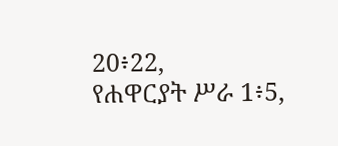20፥22,
የሐዋርያት ሥራ 1፥5,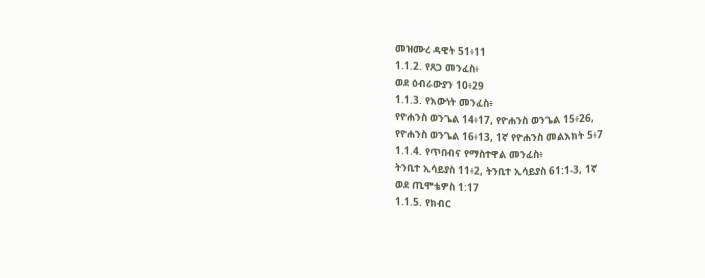መዝሙረ ዳዊት 51፥11
1.1.2. የጸጋ መንፈስ፥
ወደ ዕብራውያን 10፥29
1.1.3. የእውነት መንፈስ፥
የዮሐንስ ወንጌል 14፥17, የዮሐንስ ወንጌል 15፥26,
የዮሐንስ ወንጌል 16፥13, 1ኛ የዮሐንስ መልእክት 5፥7
1.1.4. የጥበብና የማስተዋል መንፈስ፥
ትንቢተ ኢሳይያስ 11፥2, ትንቢተ ኢሳይያስ 61:1-3, 1ኛ
ወደ ጢሞቴዎስ 1:17
1.1.5. የክብር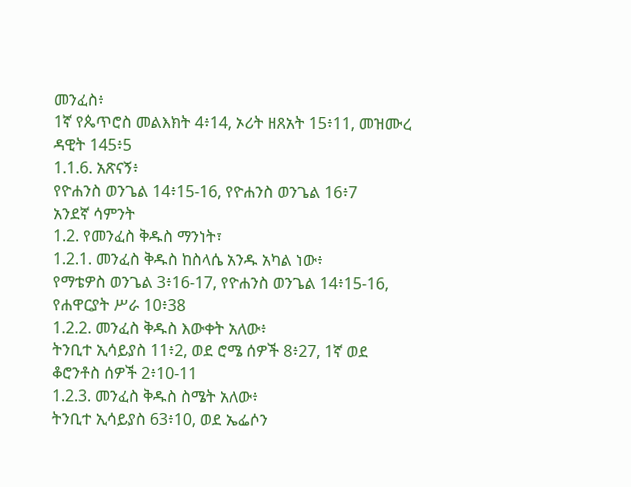መንፈስ፥
1ኛ የጴጥሮስ መልእክት 4፥14, ኦሪት ዘጸአት 15፥11, መዝሙረ
ዳዊት 145፥5
1.1.6. አጽናኝ፥
የዮሐንስ ወንጌል 14፥15-16, የዮሐንስ ወንጌል 16፥7
አንደኛ ሳምንት
1.2. የመንፈስ ቅዱስ ማንነት፣
1.2.1. መንፈስ ቅዱስ ከስላሴ አንዱ አካል ነው፥
የማቴዎስ ወንጌል 3፥16-17, የዮሐንስ ወንጌል 14፥15-16,
የሐዋርያት ሥራ 10፥38
1.2.2. መንፈስ ቅዱስ እውቀት አለው፥
ትንቢተ ኢሳይያስ 11፥2, ወደ ሮሜ ሰዎች 8፥27, 1ኛ ወደ
ቆሮንቶስ ሰዎች 2፥10-11
1.2.3. መንፈስ ቅዱስ ስሜት አለው፥
ትንቢተ ኢሳይያስ 63፥10, ወደ ኤፌሶን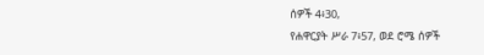ሰዎች 4፥30,
የሐዋርያት ሥራ 7፥57, ወደ ሮሜ ሰዎች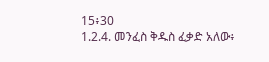15፥30
1.2.4. መንፈስ ቅዱስ ፈቃድ አለው፥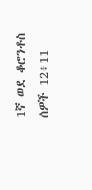1ኛ ወደ ቆሮንቶስ ሰዎች 12፥11